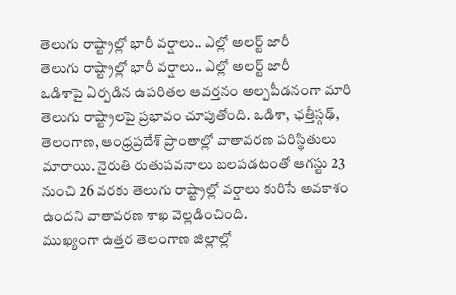తెలుగు రాష్ట్రాల్లో భారీ వర్షాలు.. ఎల్లో అలర్ట్ జారీ
తెలుగు రాష్ట్రాల్లో భారీ వర్షాలు.. ఎల్లో అలర్ట్ జారీ
ఒడిశాపై ఏర్పడిన ఉపరితల ఆవర్తనం అల్పపీడనంగా మారి తెలుగు రాష్ట్రాలపై ప్రభావం చూపుతోంది. ఒడిశా, ఛత్తీస్గఢ్, తెలంగాణ, ఆంధ్రప్రదేశ్ ప్రాంతాల్లో వాతావరణ పరిస్థితులు మారాయి. నైరుతి రుతుపవనాలు బలపడటంతో ఆగస్టు 23 నుంచి 26 వరకు తెలుగు రాష్ట్రాల్లో వర్షాలు కురిసే అవకాశం ఉందని వాతావరణ శాఖ వెల్లడించింది.
ముఖ్యంగా ఉత్తర తెలంగాణ జిల్లాల్లో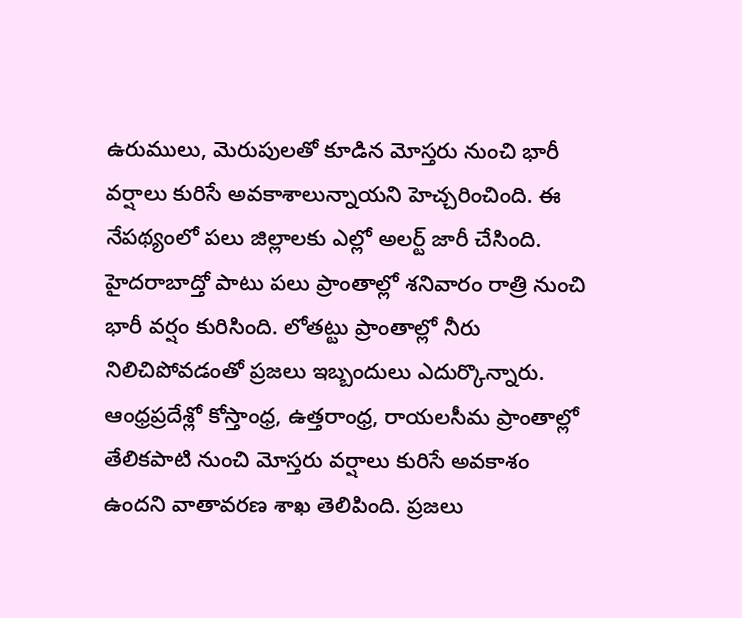ఉరుములు, మెరుపులతో కూడిన మోస్తరు నుంచి భారీ వర్షాలు కురిసే అవకాశాలున్నాయని హెచ్చరించింది. ఈ నేపథ్యంలో పలు జిల్లాలకు ఎల్లో అలర్ట్ జారీ చేసింది.
హైదరాబాద్తో పాటు పలు ప్రాంతాల్లో శనివారం రాత్రి నుంచి భారీ వర్షం కురిసింది. లోతట్టు ప్రాంతాల్లో నీరు నిలిచిపోవడంతో ప్రజలు ఇబ్బందులు ఎదుర్కొన్నారు.
ఆంధ్రప్రదేశ్లో కోస్తాంధ్ర, ఉత్తరాంధ్ర, రాయలసీమ ప్రాంతాల్లో తేలికపాటి నుంచి మోస్తరు వర్షాలు కురిసే అవకాశం ఉందని వాతావరణ శాఖ తెలిపింది. ప్రజలు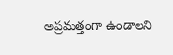అప్రమత్తంగా ఉండాలని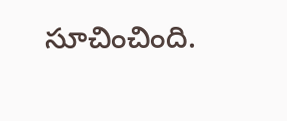సూచించింది.